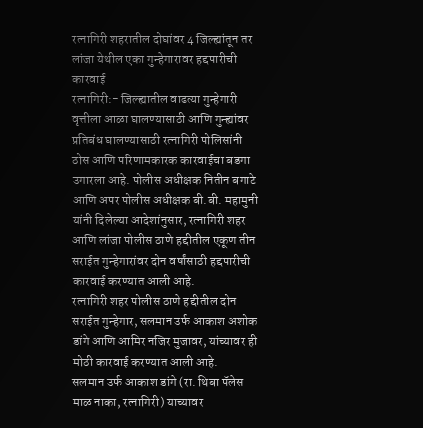रत्नागिरी शहरातील दोघांवर 4 जिल्ह्यांतून तर लांजा येथील एका गुन्हेगारावर हद्दपारीची कारवाई
रत्नागिरी:- जिल्ह्यातील वाढत्या गुन्हेगारी वृत्तीला आळा घालण्यासाठी आणि गुन्ह्यांवर प्रतिबंध घालण्यासाठी रत्नागिरी पोलिसांनी ठोस आणि परिणामकारक कारवाईचा बडगा उगारला आहे. पोलीस अधीक्षक नितीन बगाटे आणि अपर पोलीस अधीक्षक बी.बी. महामुनी यांनी दिलेल्या आदेशांनुसार, रत्नागिरी शहर आणि लांजा पोलीस ठाणे हद्दीतील एकूण तीन सराईत गुन्हेगारांवर दोन वर्षांसाठी हद्दपारीची कारवाई करण्यात आली आहे.
रत्नागिरी शहर पोलीस ठाणे हद्दीतील दोन सराईत गुन्हेगार, सलमान उर्फ आकाश अशोक डांगे आणि आमिर नजिर मुजावर, यांच्यावर ही मोठी कारवाई करण्यात आली आहे.
सलमान उर्फ आकाश डांगे (रा. थिबा पॅलेस माळ नाका, रत्नागिरी) याच्यावर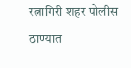रत्नागिरी शहर पोलीस ठाण्यात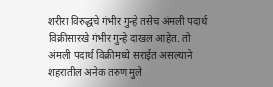शरीरा विरुद्धचे गंभीर गुन्हे तसेच अंमली पदार्थ विक्रीसारखे गंभीर गुन्हे दाखल आहेत. तो अंमली पदार्थ विक्रीमध्ये सराईत असल्याने शहरातील अनेक तरुण मुले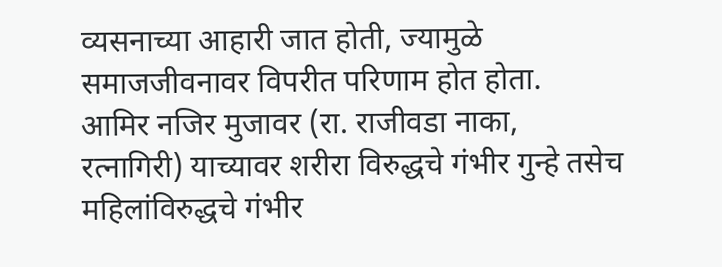व्यसनाच्या आहारी जात होती, ज्यामुळे समाजजीवनावर विपरीत परिणाम होत होता.
आमिर नजिर मुजावर (रा. राजीवडा नाका, रत्नागिरी) याच्यावर शरीरा विरुद्धचे गंभीर गुन्हे तसेच महिलांविरुद्धचे गंभीर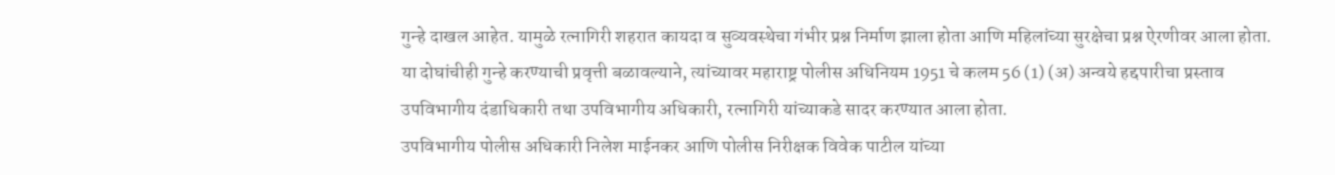गुन्हे दाखल आहेत. यामुळे रत्नागिरी शहरात कायदा व सुव्यवस्थेचा गंभीर प्रश्न निर्माण झाला होता आणि महिलांच्या सुरक्षेचा प्रश्न ऐरणीवर आला होता.
या दोघांचीही गुन्हे करण्याची प्रवृत्ती बळावल्याने, त्यांच्यावर महाराष्ट्र पोलीस अधिनियम 1951 चे कलम 56 (1) (अ) अन्वये हद्दपारीचा प्रस्ताव उपविभागीय दंडाधिकारी तथा उपविभागीय अधिकारी, रत्नागिरी यांच्याकडे सादर करण्यात आला होता.
उपविभागीय पोलीस अधिकारी निलेश माईनकर आणि पोलीस निरीक्षक विवेक पाटील यांच्या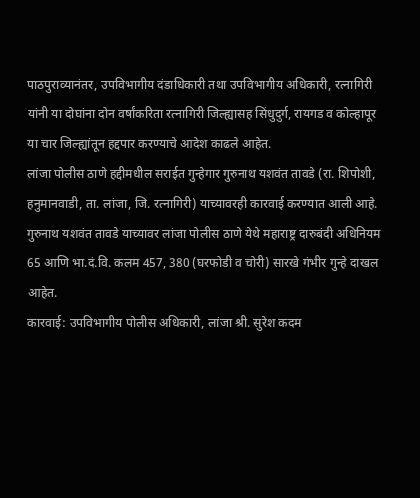पाठपुराव्यानंतर, उपविभागीय दंडाधिकारी तथा उपविभागीय अधिकारी, रत्नागिरी यांनी या दोघांना दोन वर्षांकरिता रत्नागिरी जिल्ह्यासह सिंधुदुर्ग, रायगड व कोल्हापूर या चार जिल्ह्यांतून हद्दपार करण्याचे आदेश काढले आहेत.
लांजा पोलीस ठाणे हद्दीमधील सराईत गुन्हेगार गुरुनाथ यशवंत तावडे (रा. शिपोशी, हनुमानवाडी, ता. लांजा, जि. रत्नागिरी) याच्यावरही कारवाई करण्यात आली आहे.
गुरुनाथ यशवंत तावडे याच्यावर लांजा पोलीस ठाणे येथे महाराष्ट्र दारुबंदी अधिनियम 65 आणि भा.दं.वि. कलम 457, 380 (घरफोडी व चोरी) सारखे गंभीर गुन्हे दाखल आहेत.
कारवाई: उपविभागीय पोलीस अधिकारी, लांजा श्री. सुरेश कदम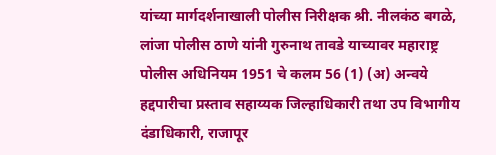यांच्या मार्गदर्शनाखाली पोलीस निरीक्षक श्री. नीलकंठ बगळे, लांजा पोलीस ठाणे यांनी गुरुनाथ तावडे याच्यावर महाराष्ट्र पोलीस अधिनियम 1951 चे कलम 56 (1) (अ) अन्वये हद्दपारीचा प्रस्ताव सहाय्यक जिल्हाधिकारी तथा उप विभागीय दंडाधिकारी, राजापूर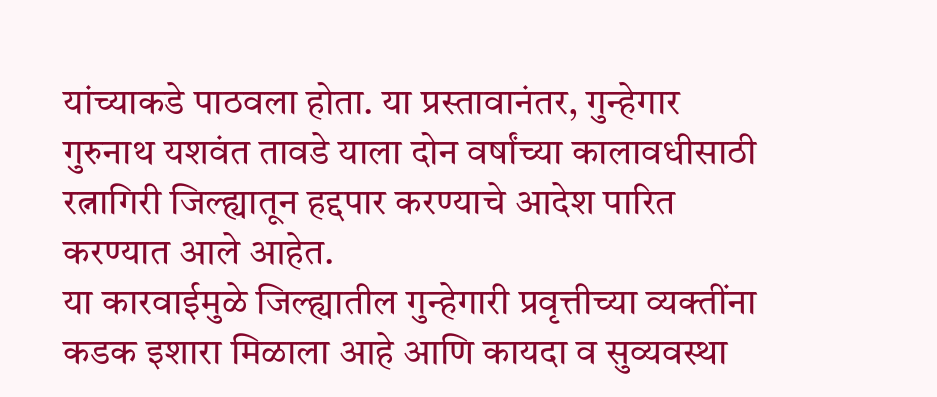यांच्याकडे पाठवला होता. या प्रस्तावानंतर, गुन्हेगार गुरुनाथ यशवंत तावडे याला दोन वर्षांच्या कालावधीसाठी रत्नागिरी जिल्ह्यातून हद्दपार करण्याचे आदेश पारित करण्यात आले आहेत.
या कारवाईमुळे जिल्ह्यातील गुन्हेगारी प्रवृत्तीच्या व्यक्तींना कडक इशारा मिळाला आहे आणि कायदा व सुव्यवस्था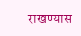राखण्यास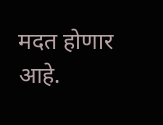मदत होणार आहे.